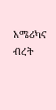አሜሪካና ብረት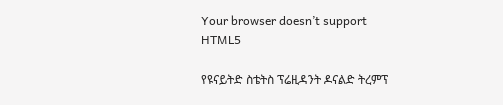Your browser doesn’t support HTML5

የዩናይትድ ስቴትስ ፕሬዚዳንት ዶናልድ ትረምፕ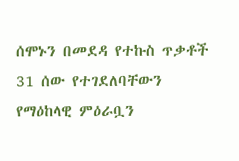ሰሞኑን በመደዳ የተኩስ ጥቃቶች 31 ሰው የተገደለባቸውን የማዕከላዊ ምዕራቧን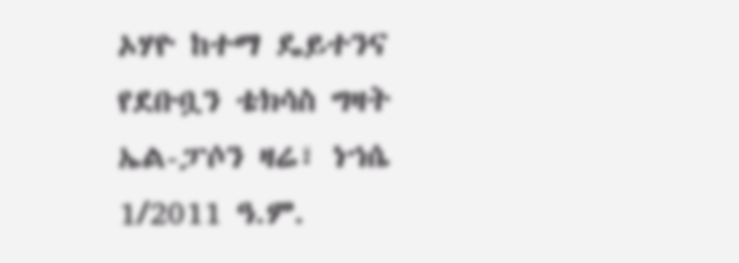ኦሃዮ ከተማ ዴይተንና የደቡቧን ቴክሳስ ግዛት ኤል-ፓሶን ዛሬ፣ ነኀሴ 1/2011 ዓ.ም.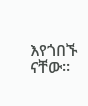እየጎበኙ ናቸው።